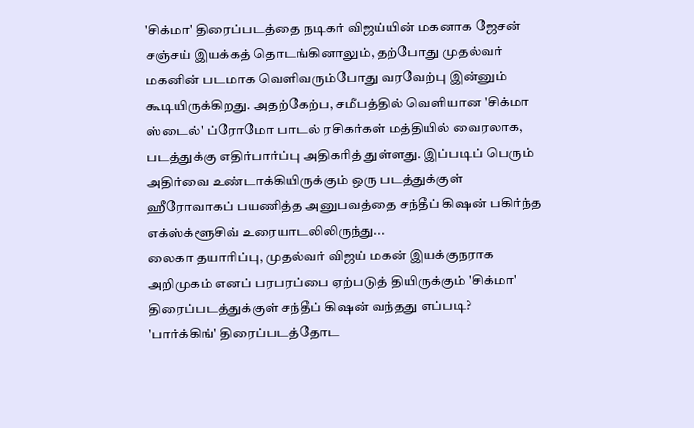'சிக்மா' திரைப்படத்தை நடிகர் விஜய்யின் மகனாக ஜேசன் சஞ்சய் இயக்கத் தொடங்கினாலும், தற்போது முதல்வர் மகனின் படமாக வெளிவரும்போது வரவேற்பு இன்னும் கூடியிருக்கிறது. அதற்கேற்ப, சமீபத்தில் வெளியான 'சிக்மா ஸ்டைல்' ப்ரோமோ பாடல் ரசிகர்கள் மத்தியில் வைரலாக, படத்துக்கு எதிர்பார்ப்பு அதிகரித் துள்ளது. இப்படிப் பெரும் அதிர்வை உண்டாக்கியிருக்கும் ஒரு படத்துக்குள் ஹீரோவாகப் பயணித்த அனுபவத்தை சந்தீப் கிஷன் பகிர்ந்த எக்ஸ்க்ளூசிவ் உரையாடலிலிருந்து...
லைகா தயாரிப்பு, முதல்வர் விஜய் மகன் இயக்குநராக அறிமுகம் எனப் பரபரப்பை ஏற்படுத் தியிருக்கும் 'சிக்மா' திரைப்படத்துக்குள் சந்தீப் கிஷன் வந்தது எப்படி?
'பார்க்கிங்' திரைப்படத்தோட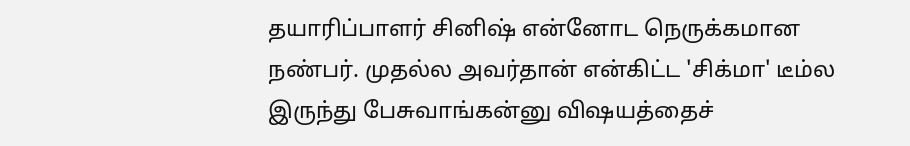தயாரிப்பாளர் சினிஷ் என்னோட நெருக்கமான நண்பர். முதல்ல அவர்தான் என்கிட்ட 'சிக்மா' டீம்ல இருந்து பேசுவாங்கன்னு விஷயத்தைச்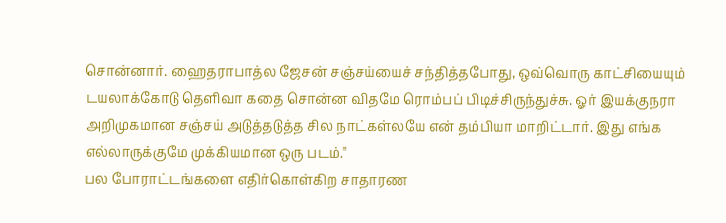சொன்னார். ஹைதராபாத்ல ஜேசன் சஞ்சய்யைச் சந்தித்தபோது, ஒவ்வொரு காட்சியையும் டயலாக்கோடு தெளிவா கதை சொன்ன விதமே ரொம்பப் பிடிச்சிருந்துச்சு. ஓர் இயக்குநரா அறிமுகமான சஞ்சய் அடுத்தடுத்த சில நாட்கள்லயே என் தம்பியா மாறிட்டார். இது எங்க எல்லாருக்குமே முக்கியமான ஒரு படம்."
பல போராட்டங்களை எதிர்கொள்கிற சாதாரண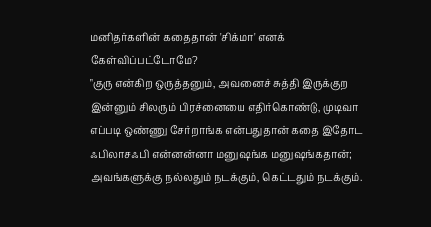மனிதர்களின் கதைதான் 'சிக்மா' எனக் கேள்விப்பட்டோமே?
"குரு என்கிற ஒருத்தனும், அவனைச் சுத்தி இருக்குற இன்னும் சிலரும் பிரச்னையை எதிர்கொண்டு, முடிவா எப்படி ஒண்ணு சேர்றாங்க என்பதுதான் கதை இதோட ஃபிலாசஃபி என்னன்னா மனுஷங்க மனுஷங்கதான்; அவங்களுக்கு நல்லதும் நடக்கும், கெட்டதும் நடக்கும்.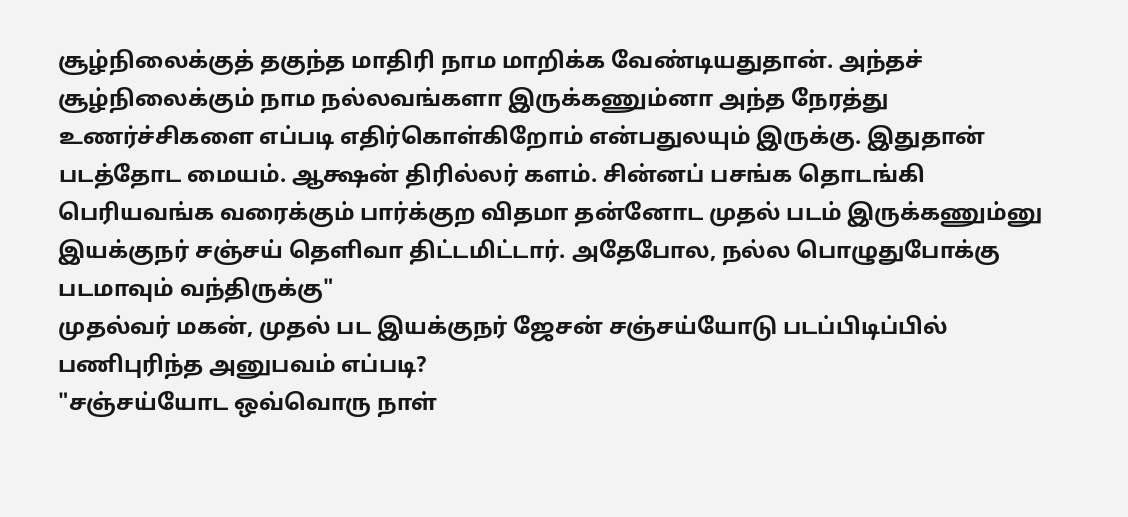சூழ்நிலைக்குத் தகுந்த மாதிரி நாம மாறிக்க வேண்டியதுதான். அந்தச் சூழ்நிலைக்கும் நாம நல்லவங்களா இருக்கணும்னா அந்த நேரத்து உணர்ச்சிகளை எப்படி எதிர்கொள்கிறோம் என்பதுலயும் இருக்கு. இதுதான் படத்தோட மையம். ஆக்ஷன் திரில்லர் களம். சின்னப் பசங்க தொடங்கி பெரியவங்க வரைக்கும் பார்க்குற விதமா தன்னோட முதல் படம் இருக்கணும்னு இயக்குநர் சஞ்சய் தெளிவா திட்டமிட்டார். அதேபோல, நல்ல பொழுதுபோக்கு படமாவும் வந்திருக்கு"
முதல்வர் மகன், முதல் பட இயக்குநர் ஜேசன் சஞ்சய்யோடு படப்பிடிப்பில் பணிபுரிந்த அனுபவம் எப்படி?
"சஞ்சய்யோட ஒவ்வொரு நாள்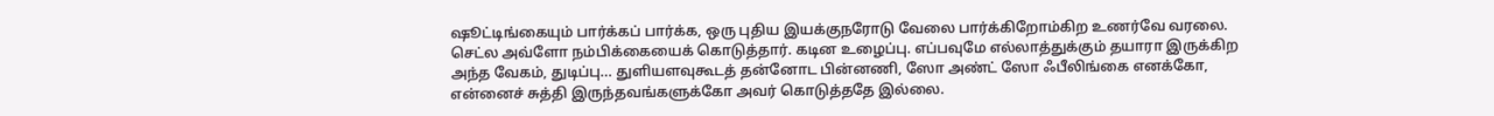ஷூட்டிங்கையும் பார்க்கப் பார்க்க, ஒரு புதிய இயக்குநரோடு வேலை பார்க்கிறோம்கிற உணர்வே வரலை. செட்ல அவ்ளோ நம்பிக்கையைக் கொடுத்தார். கடின உழைப்பு. எப்பவுமே எல்லாத்துக்கும் தயாரா இருக்கிற அந்த வேகம், துடிப்பு... துளியளவுகூடத் தன்னோட பின்னணி, ஸோ அண்ட் ஸோ ஃபீலிங்கை எனக்கோ, என்னைச் சுத்தி இருந்தவங்களுக்கோ அவர் கொடுத்ததே இல்லை.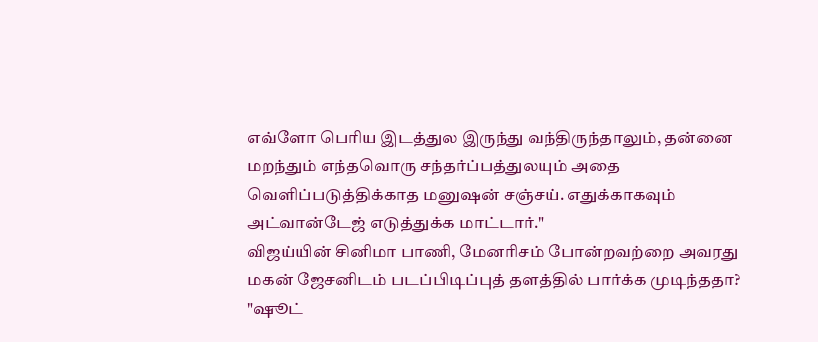எவ்ளோ பெரிய இடத்துல இருந்து வந்திருந்தாலும், தன்னை மறந்தும் எந்தவொரு சந்தர்ப்பத்துலயும் அதை வெளிப்படுத்திக்காத மனுஷன் சஞ்சய். எதுக்காகவும் அட்வான்டேஜ் எடுத்துக்க மாட்டார்."
விஜய்யின் சினிமா பாணி, மேனரிசம் போன்றவற்றை அவரது மகன் ஜேசனிடம் படப்பிடிப்புத் தளத்தில் பார்க்க முடிந்ததா?
"ஷூட்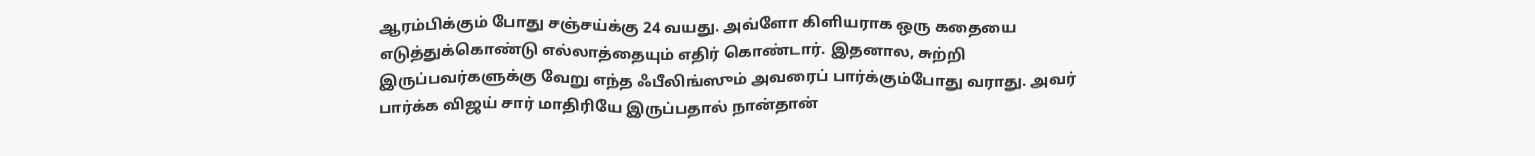ஆரம்பிக்கும் போது சஞ்சய்க்கு 24 வயது. அவ்ளோ கிளியராக ஒரு கதையை எடுத்துக்கொண்டு எல்லாத்தையும் எதிர் கொண்டார். இதனால, சுற்றி இருப்பவர்களுக்கு வேறு எந்த ஃபீலிங்ஸும் அவரைப் பார்க்கும்போது வராது. அவர் பார்க்க விஜய் சார் மாதிரியே இருப்பதால் நான்தான்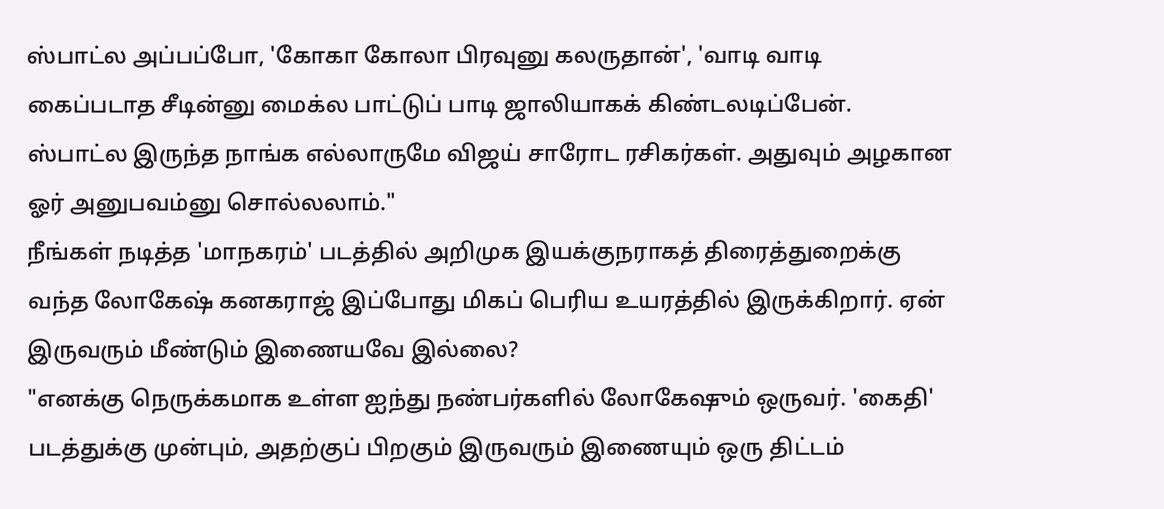ஸ்பாட்ல அப்பப்போ, 'கோகா கோலா பிரவுனு கலருதான்', 'வாடி வாடி கைப்படாத சீடின்னு மைக்ல பாட்டுப் பாடி ஜாலியாகக் கிண்டலடிப்பேன். ஸ்பாட்ல இருந்த நாங்க எல்லாருமே விஜய் சாரோட ரசிகர்கள். அதுவும் அழகான ஓர் அனுபவம்னு சொல்லலாம்."
நீங்கள் நடித்த 'மாநகரம்' படத்தில் அறிமுக இயக்குநராகத் திரைத்துறைக்கு வந்த லோகேஷ் கனகராஜ் இப்போது மிகப் பெரிய உயரத்தில் இருக்கிறார். ஏன் இருவரும் மீண்டும் இணையவே இல்லை?
"எனக்கு நெருக்கமாக உள்ள ஐந்து நண்பர்களில் லோகேஷும் ஒருவர். 'கைதி' படத்துக்கு முன்பும், அதற்குப் பிறகும் இருவரும் இணையும் ஒரு திட்டம்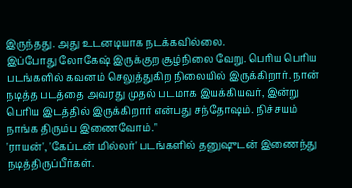இருந்தது. அது உடனடியாக நடக்கவில்லை.
இப்போது லோகேஷ் இருக்குற சூழ்நிலை வேறு. பெரிய பெரிய படங்களில் கவனம் செலுத்துகிற நிலையில் இருக்கிறார். நான் நடித்த படத்தை அவரது முதல் படமாக இயக்கியவர், இன்று பெரிய இடத்தில் இருக்கிறார் என்பது சந்தோஷம். நிச்சயம் நாங்க திரும்ப இணைவோம்."
'ராயன்', 'கேப்டன் மில்லர்' படங்களில் தனுஷுடன் இணைந்து நடித்திருப்பீர்கள்.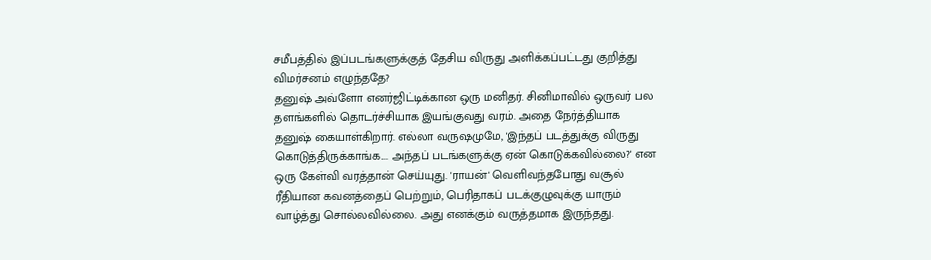சமீபத்தில் இப்படங்களுக்குத் தேசிய விருது அளிக்கப்பட்டது குறித்து விமர்சனம் எழுந்ததே?
தனுஷ் அவ்ளோ எனர்ஜிட்டிக்கான ஒரு மனிதர். சினிமாவில் ஒருவர் பல தளங்களில் தொடர்ச்சியாக இயங்குவது வரம். அதை நேர்த்தியாக தனுஷ் கையாள்கிறார். எல்லா வருஷமுமே, 'இந்தப் படத்துக்கு விருது கொடுத்திருக்காங்க.... அந்தப் படங்களுக்கு ஏன் கொடுக்கவில்லை?' என ஒரு கேள்வி வரத்தான் செய்யுது. 'ராயன்' வெளிவந்தபோது வசூல் ரீதியான கவனத்தைப் பெற்றும், பெரிதாகப் படக்குழுவுக்கு யாரும் வாழ்த்து சொல்லவில்லை. அது எனக்கும் வருத்தமாக இருந்தது.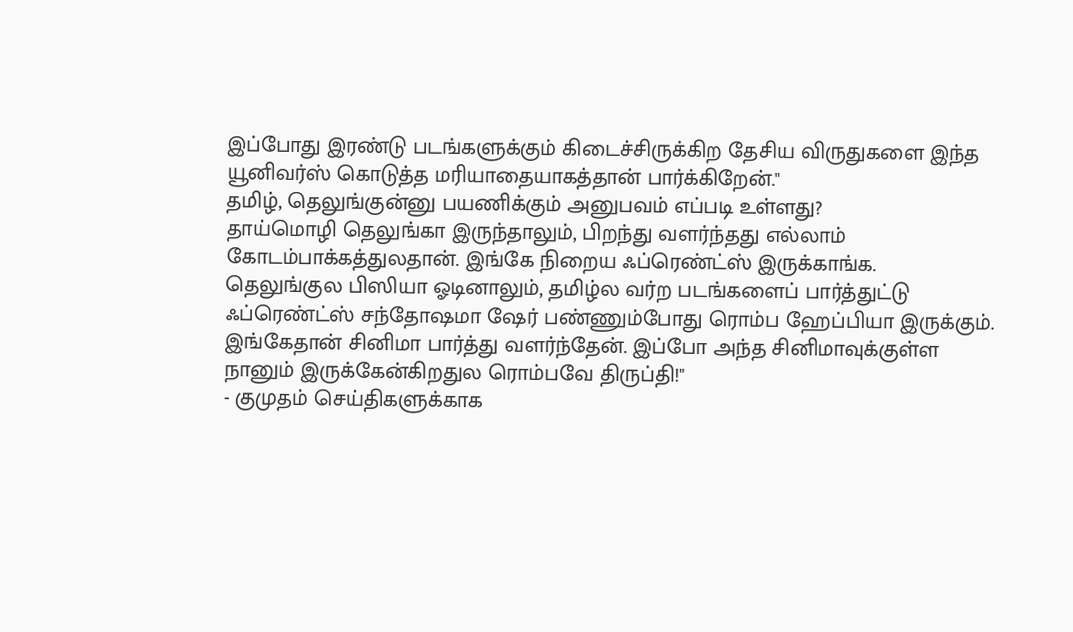இப்போது இரண்டு படங்களுக்கும் கிடைச்சிருக்கிற தேசிய விருதுகளை இந்த யூனிவர்ஸ் கொடுத்த மரியாதையாகத்தான் பார்க்கிறேன்."
தமிழ், தெலுங்குன்னு பயணிக்கும் அனுபவம் எப்படி உள்ளது?
தாய்மொழி தெலுங்கா இருந்தாலும், பிறந்து வளர்ந்தது எல்லாம் கோடம்பாக்கத்துலதான். இங்கே நிறைய ஃப்ரெண்ட்ஸ் இருக்காங்க. தெலுங்குல பிஸியா ஓடினாலும், தமிழ்ல வர்ற படங்களைப் பார்த்துட்டு ஃப்ரெண்ட்ஸ் சந்தோஷமா ஷேர் பண்ணும்போது ரொம்ப ஹேப்பியா இருக்கும். இங்கேதான் சினிமா பார்த்து வளர்ந்தேன். இப்போ அந்த சினிமாவுக்குள்ள நானும் இருக்கேன்கிறதுல ரொம்பவே திருப்தி!"
- குமுதம் செய்திகளுக்காக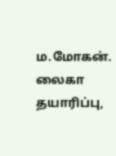ம.மோகன்.
லைகா தயாரிப்பு,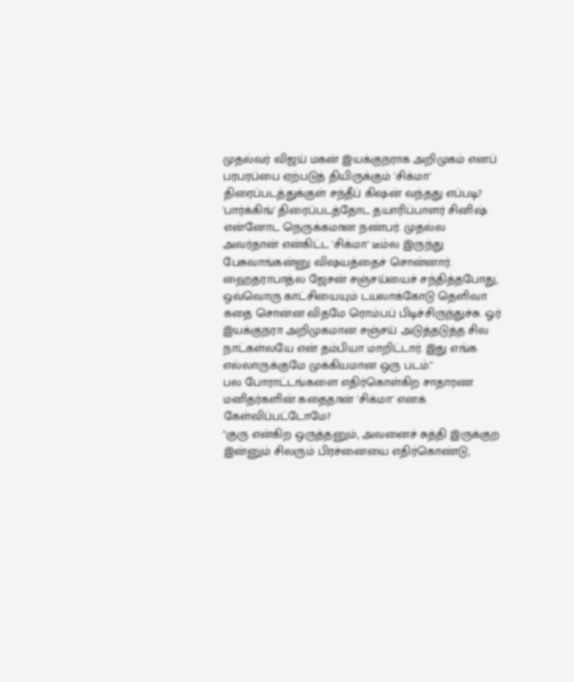முதல்வர் விஜய் மகன் இயக்குநராக அறிமுகம் எனப் பரபரப்பை ஏற்படுத் தியிருக்கும் 'சிக்மா' திரைப்படத்துக்குள் சந்தீப் கிஷன் வந்தது எப்படி?
'பார்க்கிங்' திரைப்படத்தோட தயாரிப்பாளர் சினிஷ் என்னோட நெருக்கமான நண்பர். முதல்ல அவர்தான் என்கிட்ட 'சிக்மா' டீம்ல இருந்து பேசுவாங்கன்னு விஷயத்தைச் சொன்னார். ஹைதராபாத்ல ஜேசன் சஞ்சய்யைச் சந்தித்தபோது, ஒவ்வொரு காட்சியையும் டயலாக்கோடு தெளிவா கதை சொன்ன விதமே ரொம்பப் பிடிச்சிருந்துச்சு. ஓர் இயக்குநரா அறிமுகமான சஞ்சய் அடுத்தடுத்த சில நாட்கள்லயே என் தம்பியா மாறிட்டார். இது எங்க எல்லாருக்குமே முக்கியமான ஒரு படம்."
பல போராட்டங்களை எதிர்கொள்கிற சாதாரண மனிதர்களின் கதைதான் 'சிக்மா' எனக் கேள்விப்பட்டோமே?
"குரு என்கிற ஒருத்தனும், அவனைச் சுத்தி இருக்குற இன்னும் சிலரும் பிரச்னையை எதிர்கொண்டு,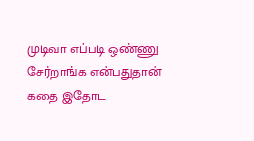முடிவா எப்படி ஒண்ணு சேர்றாங்க என்பதுதான் கதை இதோட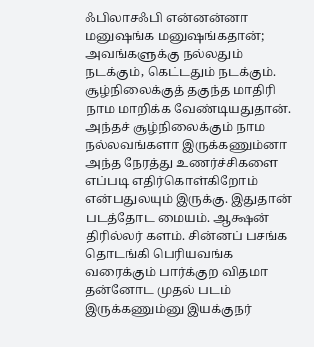ஃபிலாசஃபி என்னன்னா மனுஷங்க மனுஷங்கதான்; அவங்களுக்கு நல்லதும் நடக்கும், கெட்டதும் நடக்கும். சூழ்நிலைக்குத் தகுந்த மாதிரி நாம மாறிக்க வேண்டியதுதான். அந்தச் சூழ்நிலைக்கும் நாம நல்லவங்களா இருக்கணும்னா அந்த நேரத்து உணர்ச்சிகளை எப்படி எதிர்கொள்கிறோம் என்பதுலயும் இருக்கு. இதுதான் படத்தோட மையம். ஆக்ஷன் திரில்லர் களம். சின்னப் பசங்க தொடங்கி பெரியவங்க வரைக்கும் பார்க்குற விதமா தன்னோட முதல் படம் இருக்கணும்னு இயக்குநர்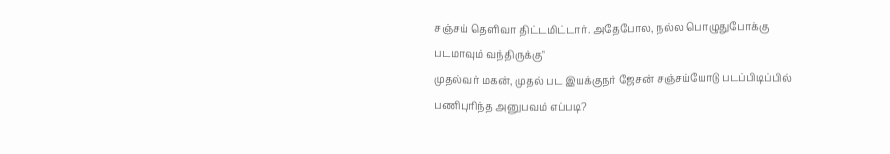சஞ்சய் தெளிவா திட்டமிட்டார். அதேபோல, நல்ல பொழுதுபோக்கு படமாவும் வந்திருக்கு"
முதல்வர் மகன், முதல் பட இயக்குநர் ஜேசன் சஞ்சய்யோடு படப்பிடிப்பில் பணிபுரிந்த அனுபவம் எப்படி?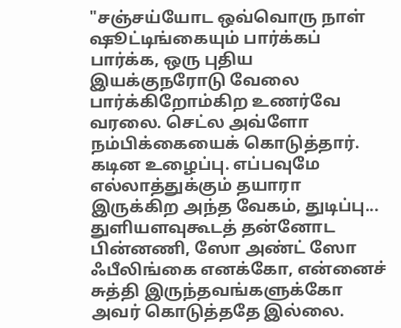"சஞ்சய்யோட ஒவ்வொரு நாள் ஷூட்டிங்கையும் பார்க்கப் பார்க்க, ஒரு புதிய இயக்குநரோடு வேலை பார்க்கிறோம்கிற உணர்வே வரலை. செட்ல அவ்ளோ நம்பிக்கையைக் கொடுத்தார். கடின உழைப்பு. எப்பவுமே எல்லாத்துக்கும் தயாரா இருக்கிற அந்த வேகம், துடிப்பு... துளியளவுகூடத் தன்னோட பின்னணி, ஸோ அண்ட் ஸோ ஃபீலிங்கை எனக்கோ, என்னைச் சுத்தி இருந்தவங்களுக்கோ அவர் கொடுத்ததே இல்லை.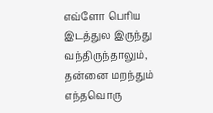எவ்ளோ பெரிய இடத்துல இருந்து வந்திருந்தாலும், தன்னை மறந்தும் எந்தவொரு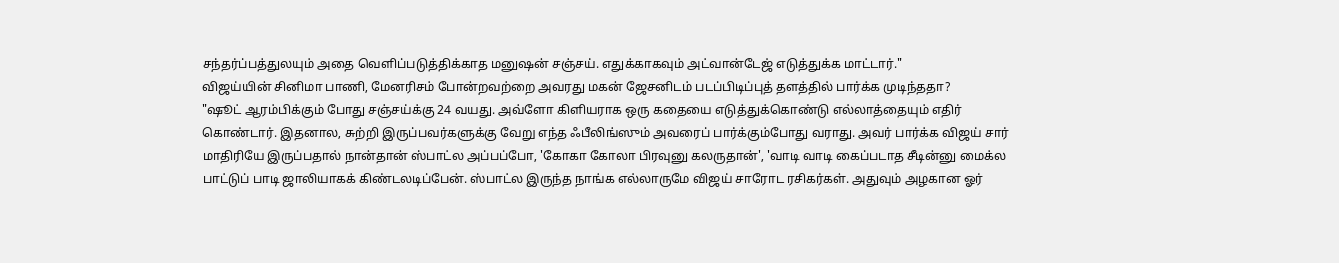சந்தர்ப்பத்துலயும் அதை வெளிப்படுத்திக்காத மனுஷன் சஞ்சய். எதுக்காகவும் அட்வான்டேஜ் எடுத்துக்க மாட்டார்."
விஜய்யின் சினிமா பாணி, மேனரிசம் போன்றவற்றை அவரது மகன் ஜேசனிடம் படப்பிடிப்புத் தளத்தில் பார்க்க முடிந்ததா?
"ஷூட் ஆரம்பிக்கும் போது சஞ்சய்க்கு 24 வயது. அவ்ளோ கிளியராக ஒரு கதையை எடுத்துக்கொண்டு எல்லாத்தையும் எதிர் கொண்டார். இதனால, சுற்றி இருப்பவர்களுக்கு வேறு எந்த ஃபீலிங்ஸும் அவரைப் பார்க்கும்போது வராது. அவர் பார்க்க விஜய் சார் மாதிரியே இருப்பதால் நான்தான் ஸ்பாட்ல அப்பப்போ, 'கோகா கோலா பிரவுனு கலருதான்', 'வாடி வாடி கைப்படாத சீடின்னு மைக்ல பாட்டுப் பாடி ஜாலியாகக் கிண்டலடிப்பேன். ஸ்பாட்ல இருந்த நாங்க எல்லாருமே விஜய் சாரோட ரசிகர்கள். அதுவும் அழகான ஓர்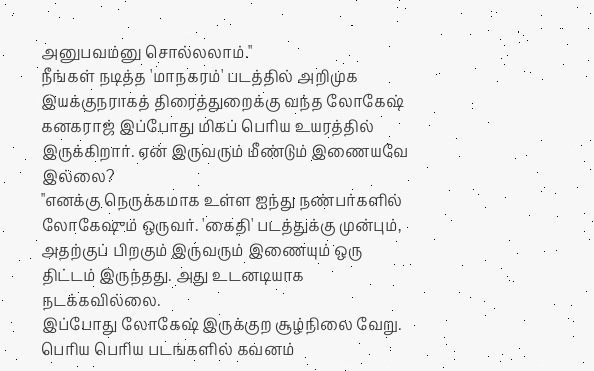அனுபவம்னு சொல்லலாம்."
நீங்கள் நடித்த 'மாநகரம்' படத்தில் அறிமுக இயக்குநராகத் திரைத்துறைக்கு வந்த லோகேஷ் கனகராஜ் இப்போது மிகப் பெரிய உயரத்தில் இருக்கிறார். ஏன் இருவரும் மீண்டும் இணையவே இல்லை?
"எனக்கு நெருக்கமாக உள்ள ஐந்து நண்பர்களில் லோகேஷும் ஒருவர். 'கைதி' படத்துக்கு முன்பும், அதற்குப் பிறகும் இருவரும் இணையும் ஒரு திட்டம் இருந்தது. அது உடனடியாக நடக்கவில்லை.
இப்போது லோகேஷ் இருக்குற சூழ்நிலை வேறு. பெரிய பெரிய படங்களில் கவனம்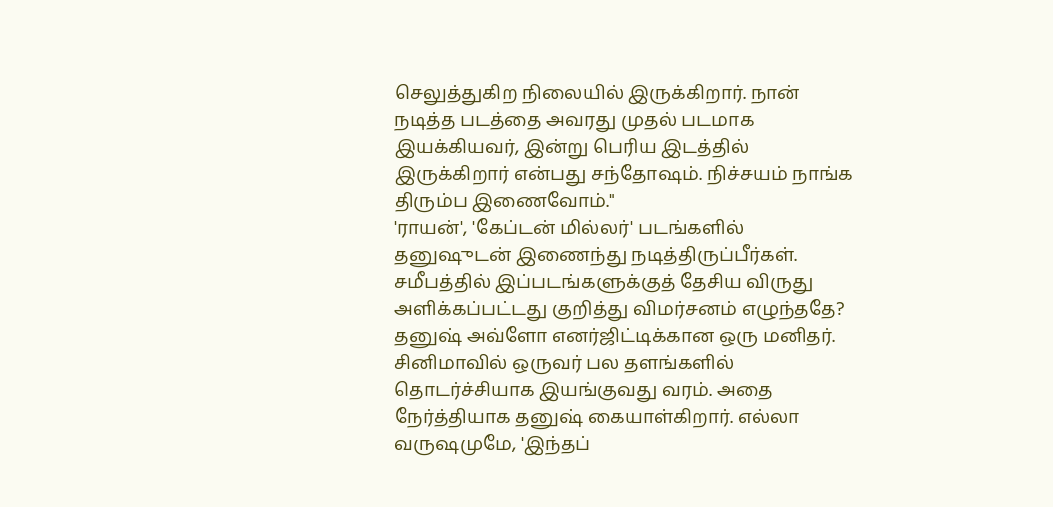செலுத்துகிற நிலையில் இருக்கிறார். நான் நடித்த படத்தை அவரது முதல் படமாக இயக்கியவர், இன்று பெரிய இடத்தில் இருக்கிறார் என்பது சந்தோஷம். நிச்சயம் நாங்க திரும்ப இணைவோம்."
'ராயன்', 'கேப்டன் மில்லர்' படங்களில் தனுஷுடன் இணைந்து நடித்திருப்பீர்கள். சமீபத்தில் இப்படங்களுக்குத் தேசிய விருது அளிக்கப்பட்டது குறித்து விமர்சனம் எழுந்ததே?
தனுஷ் அவ்ளோ எனர்ஜிட்டிக்கான ஒரு மனிதர். சினிமாவில் ஒருவர் பல தளங்களில் தொடர்ச்சியாக இயங்குவது வரம். அதை நேர்த்தியாக தனுஷ் கையாள்கிறார். எல்லா வருஷமுமே, 'இந்தப்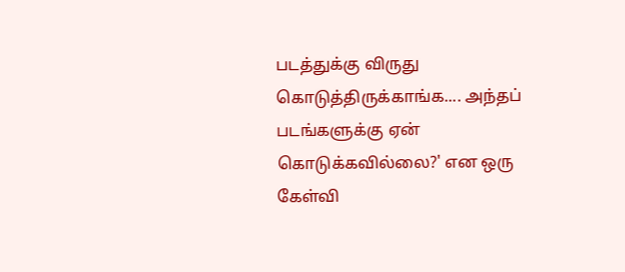படத்துக்கு விருது கொடுத்திருக்காங்க.... அந்தப் படங்களுக்கு ஏன் கொடுக்கவில்லை?' என ஒரு கேள்வி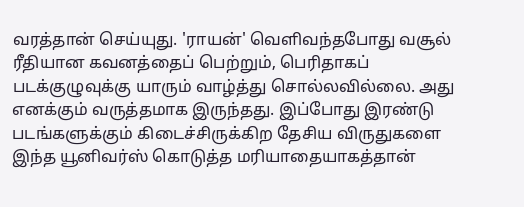வரத்தான் செய்யுது. 'ராயன்' வெளிவந்தபோது வசூல் ரீதியான கவனத்தைப் பெற்றும், பெரிதாகப் படக்குழுவுக்கு யாரும் வாழ்த்து சொல்லவில்லை. அது எனக்கும் வருத்தமாக இருந்தது. இப்போது இரண்டு படங்களுக்கும் கிடைச்சிருக்கிற தேசிய விருதுகளை இந்த யூனிவர்ஸ் கொடுத்த மரியாதையாகத்தான்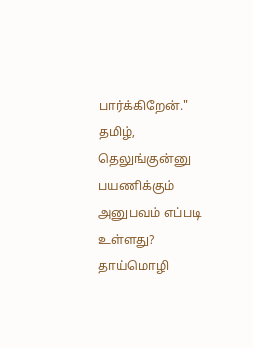பார்க்கிறேன்."
தமிழ், தெலுங்குன்னு பயணிக்கும் அனுபவம் எப்படி உள்ளது?
தாய்மொழி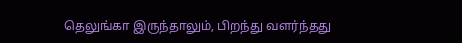தெலுங்கா இருந்தாலும், பிறந்து வளர்ந்தது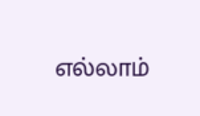எல்லாம்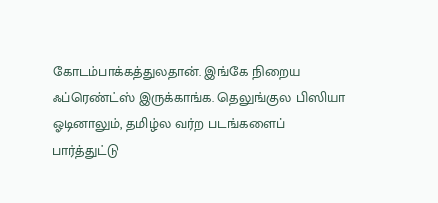கோடம்பாக்கத்துலதான். இங்கே நிறைய ஃப்ரெண்ட்ஸ் இருக்காங்க. தெலுங்குல பிஸியா ஓடினாலும், தமிழ்ல வர்ற படங்களைப் பார்த்துட்டு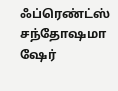ஃப்ரெண்ட்ஸ் சந்தோஷமா ஷேர்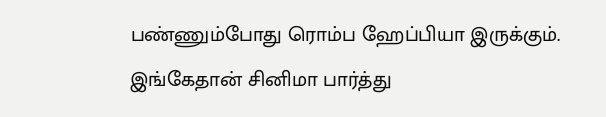பண்ணும்போது ரொம்ப ஹேப்பியா இருக்கும். இங்கேதான் சினிமா பார்த்து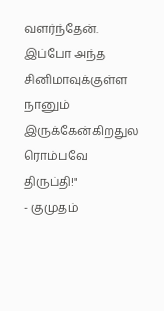வளர்ந்தேன். இப்போ அந்த சினிமாவுக்குள்ள நானும் இருக்கேன்கிறதுல ரொம்பவே திருப்தி!"
- குமுதம்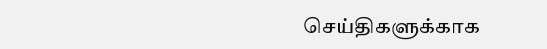செய்திகளுக்காக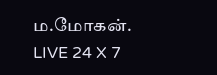ம.மோகன்.
LIVE 24 X 7